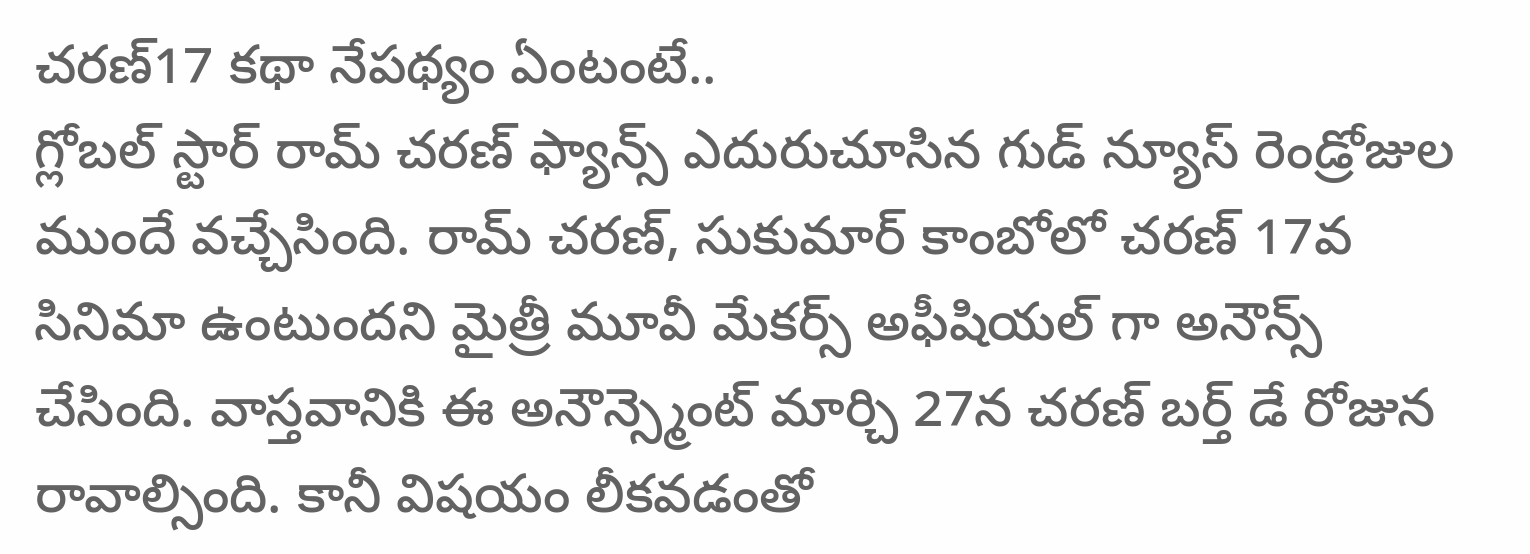చరణ్17 కథా నేపథ్యం ఏంటంటే..
గ్లోబల్ స్టార్ రామ్ చరణ్ ఫ్యాన్స్ ఎదురుచూసిన గుడ్ న్యూస్ రెండ్రోజుల ముందే వచ్చేసింది. రామ్ చరణ్, సుకుమార్ కాంబోలో చరణ్ 17వ సినిమా ఉంటుందని మైత్రీ మూవీ మేకర్స్ అఫీషియల్ గా అనౌన్స్ చేసింది. వాస్తవానికి ఈ అనౌన్స్మెంట్ మార్చి 27న చరణ్ బర్త్ డే రోజున రావాల్సింది. కానీ విషయం లీకవడంతో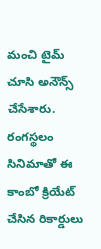మంచి టైమ్ చూసి అనౌన్స్ చేసేశారు.
రంగస్థలం సినిమాతో ఈ కాంబో క్రియేట్ చేసిన రికార్డులు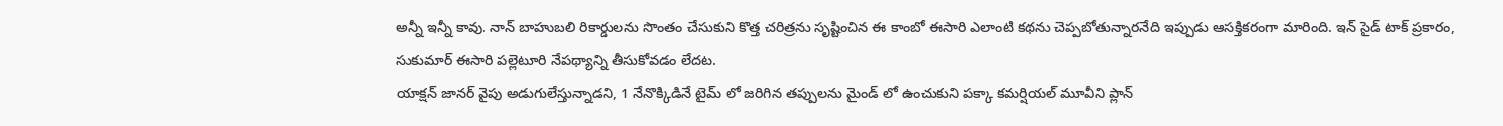అన్నీ ఇన్నీ కావు. నాన్ బాహుబలి రికార్డులను సొంతం చేసుకుని కొత్త చరిత్రను సృష్టించిన ఈ కాంబో ఈసారి ఎలాంటి కథను చెప్పబోతున్నారనేది ఇప్పుడు ఆసక్తికరంగా మారింది. ఇన్ సైడ్ టాక్ ప్రకారం, సుకుమార్ ఈసారి పల్లెటూరి నేపథ్యాన్ని తీసుకోవడం లేదట.
యాక్షన్ జానర్ వైపు అడుగులేస్తున్నాడని, 1 నేనొక్కిడినే టైమ్ లో జరిగిన తప్పులను మైండ్ లో ఉంచుకుని పక్కా కమర్షియల్ మూవీని ప్లాన్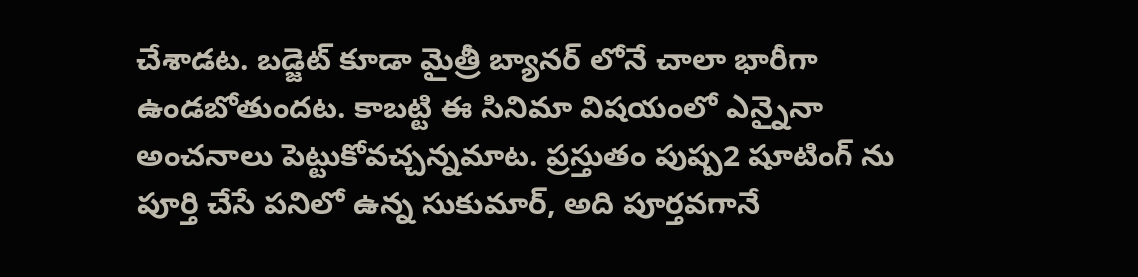చేశాడట. బడ్జెట్ కూడా మైత్రీ బ్యానర్ లోనే చాలా భారీగా ఉండబోతుందట. కాబట్టి ఈ సినిమా విషయంలో ఎన్నైనా అంచనాలు పెట్టుకోవచ్చన్నమాట. ప్రస్తుతం పుష్ప2 షూటింగ్ ను పూర్తి చేసే పనిలో ఉన్న సుకుమార్, అది పూర్తవగానే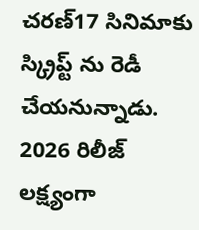చరణ్17 సినిమాకు స్క్రిప్ట్ ను రెడీ చేయనున్నాడు. 2026 రిలీజ్ లక్ష్యంగా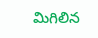మిగిలిన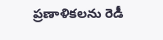ప్రణాళికలను రెడీ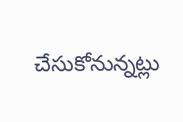చేసుకోనున్నట్లు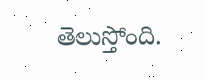తెలుస్తోంది.